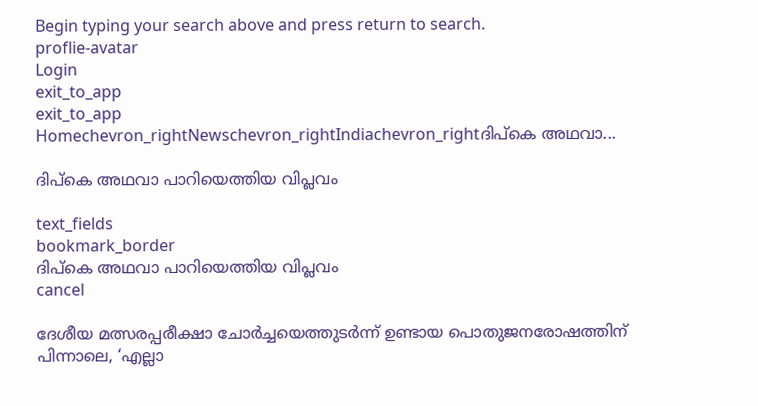Begin typing your search above and press return to search.
proflie-avatar
Login
exit_to_app
exit_to_app
Homechevron_rightNewschevron_rightIndiachevron_rightദിപ്കെ അഥവാ...

ദിപ്കെ അഥവാ പാറിയെത്തിയ വിപ്ലവം

text_fields
bookmark_border
ദിപ്കെ അഥവാ പാറിയെത്തിയ വിപ്ലവം
cancel

ദേശീയ മത്സരപ്പരീക്ഷാ ചോർച്ചയെത്തുടർന്ന് ഉണ്ടായ പൊതുജനരോഷത്തിന് പിന്നാലെ, ‘എല്ലാ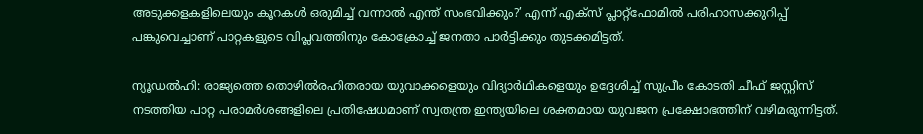അടുക്കളകളിലെയും കൂറകൾ ഒരുമിച്ച് വന്നാൽ എന്ത് സംഭവിക്കും?’ എന്ന് എക്സ് പ്ലാറ്റ്‌ഫോമിൽ പരിഹാസക്കുറിപ്പ് പങ്കുവെച്ചാണ് പാറ്റകളുടെ വിപ്ലവത്തിനും കോക്രോച്ച് ജനതാ പാർട്ടിക്കും തുടക്കമിട്ടത്.

ന്യൂഡൽഹി: രാജ്യത്തെ തൊഴിൽരഹിതരായ യുവാക്കളെയും വിദ്യാർഥികളെയും ഉദ്ദേശിച്ച് സുപ്രീം കോടതി ചീഫ് ജസ്റ്റിസ് നടത്തിയ പാറ്റ പരാമർശങ്ങളിലെ പ്രതിഷേധമാണ് സ്വതന്ത്ര ഇന്ത്യയിലെ ശക്തമായ യുവജന പ്രക്ഷോഭത്തിന് വഴിമരുന്നിട്ടത്.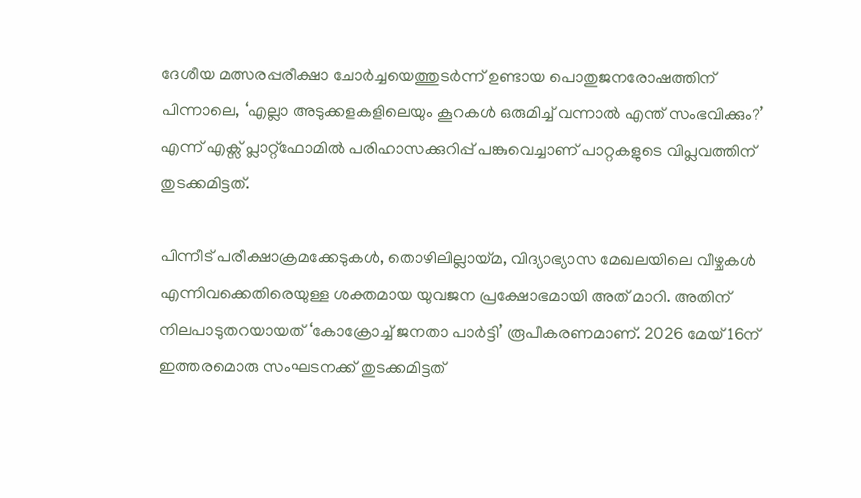ദേശീയ മത്സരപ്പരീക്ഷാ ചോർച്ചയെത്തുടർന്ന് ഉണ്ടായ പൊതുജനരോഷത്തിന് പിന്നാലെ, ‘എല്ലാ അടുക്കളകളിലെയും കൂറകൾ ഒരുമിച്ച് വന്നാൽ എന്ത് സംഭവിക്കും?’ എന്ന് എക്സ് പ്ലാറ്റ്‌ഫോമിൽ പരിഹാസക്കുറിപ്പ് പങ്കുവെച്ചാണ് പാറ്റകളുടെ വിപ്ലവത്തിന് തുടക്കമിട്ടത്.

പിന്നീട് പരീക്ഷാക്രമക്കേടുകൾ, തൊഴിലില്ലായ്മ, വിദ്യാഭ്യാസ മേഖലയിലെ വീഴ്ചകൾ എന്നിവക്കെതിരെയുള്ള ശക്തമായ യുവജന പ്രക്ഷോഭമായി അത് മാറി. അതിന് നിലപാടുതറയായത് ‘കോക്രോച്ച് ജനതാ പാർട്ടി’ രൂപീകരണമാണ്. 2026 മേയ് 16ന് ഇത്തരമൊരു സംഘടനക്ക് തുടക്കമിട്ടത്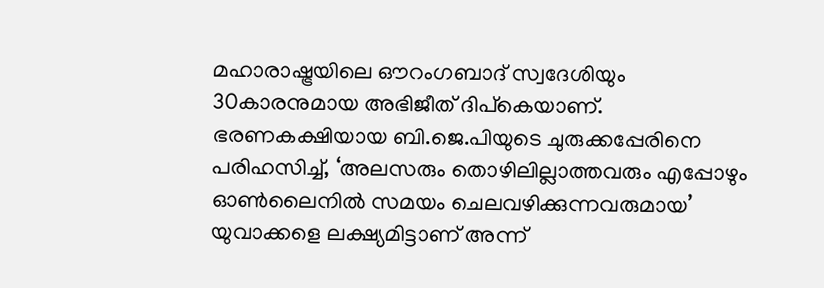മഹാരാഷ്ട്രയിലെ ഔറംഗബാദ് സ്വദേശിയും 30കാരനുമായ അഭിജീത് ദിപ്‌കെയാണ്. ഭരണകക്ഷിയായ ബി.ജെ.പിയുടെ ചുരുക്കപ്പേരിനെ പരിഹസിച്ച്, ‘അലസരും തൊഴിലില്ലാത്തവരും എപ്പോഴും ഓൺലൈനിൽ സമയം ചെലവഴിക്കുന്നവരുമായ’ യുവാക്കളെ ലക്ഷ്യമിട്ടാണ് അന്ന്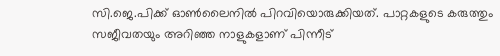സി.ജെ.പിക്ക് ഓൺലൈനിൽ പിറവിയൊരുക്കിയത്. പാറ്റകളുടെ കരുത്തും സജീവതയും അറിഞ്ഞ നാളുകളാണ് പിന്നീട്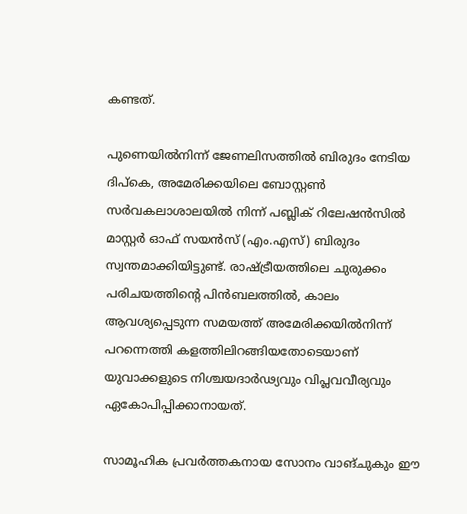കണ്ടത്.

പുണെയിൽനിന്ന് ജേണലിസത്തിൽ ബിരുദം നേടിയ ദിപ്കെ, അമേരിക്കയിലെ ബോസ്റ്റൺ സർവകലാശാലയിൽ നിന്ന് പബ്ലിക് റിലേഷൻസിൽ മാസ്റ്റർ ഓഫ് സയൻസ് (എം.എസ്) ബിരുദം സ്വന്തമാക്കിയിട്ടുണ്ട്. രാഷ്ട്രീയത്തിലെ ചുരുക്കം പരിചയത്തിന്റെ പിൻബലത്തിൽ, കാലം ആവശ്യപ്പെടുന്ന സമയത്ത് അമേരിക്കയിൽനിന്ന് പറന്നെത്തി കളത്തിലിറങ്ങിയതോടെയാണ് യുവാക്കളുടെ നിശ്ചയദാർഢ്യവും വിപ്ലവവീര്യവും ഏകോപിപ്പിക്കാനായത്.

സാമൂഹിക പ്രവർത്തകനായ സോനം വാങ്ചുകും ഈ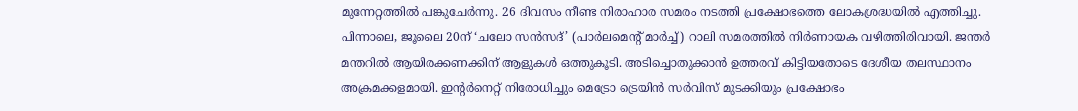മുന്നേറ്റത്തിൽ പങ്കുചേർന്നു. 26 ദിവസം നീണ്ട നിരാഹാര സമരം നടത്തി പ്രക്ഷോഭത്തെ ലോകശ്രദ്ധയിൽ എത്തിച്ചു. പിന്നാലെ, ജൂലൈ 20ന് ‘ചലോ സൻസദ്’ (പാർലമെന്റ് മാർച്ച്) റാലി സമരത്തിൽ നിർണായക വഴിത്തിരിവായി. ജന്തർ മന്തറിൽ ആയിരക്കണക്കിന് ആളുകൾ ഒത്തുകൂടി. അടിച്ചൊതുക്കാൻ ഉത്തരവ് കിട്ടിയതോടെ ദേശീയ തലസ്ഥാനം അക്രമക്കളമായി. ഇന്റർനെറ്റ് നിരോധിച്ചും മെട്രോ ട്രെയിൻ സർവിസ് മുടക്കിയും പ്രക്ഷോഭം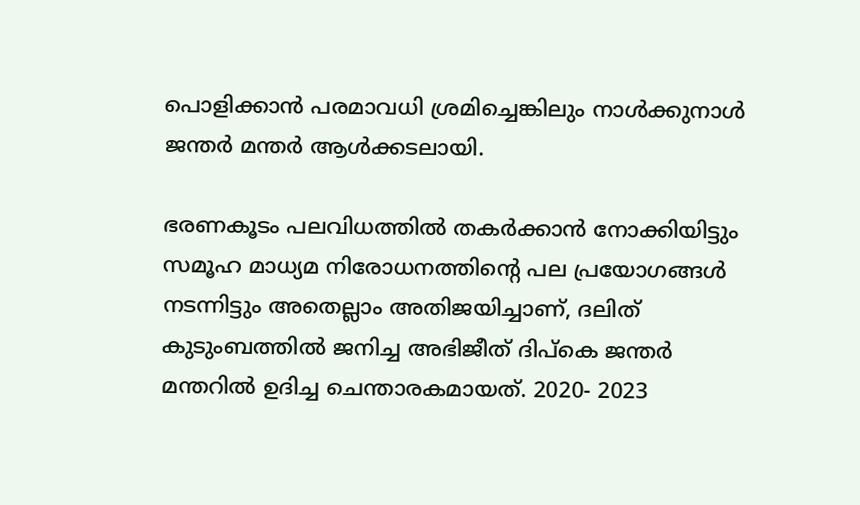പൊളിക്കാൻ പരമാവധി ശ്രമിച്ചെങ്കിലും നാൾക്കുനാൾ ജന്തർ മന്തർ ആൾക്കടലായി.

ഭരണകൂടം പലവിധത്തിൽ തകർക്കാൻ നോക്കിയിട്ടും സമൂഹ മാധ്യമ നിരോധനത്തിന്റെ പല പ്രയോഗങ്ങൾ നടന്നിട്ടും അതെല്ലാം അതിജയിച്ചാണ്, ദലിത് കുടുംബത്തിൽ ജനിച്ച അഭിജീത് ദിപ്കെ ജന്തർ മന്തറിൽ ഉദിച്ച ചെന്താരകമായത്. 2020- 2023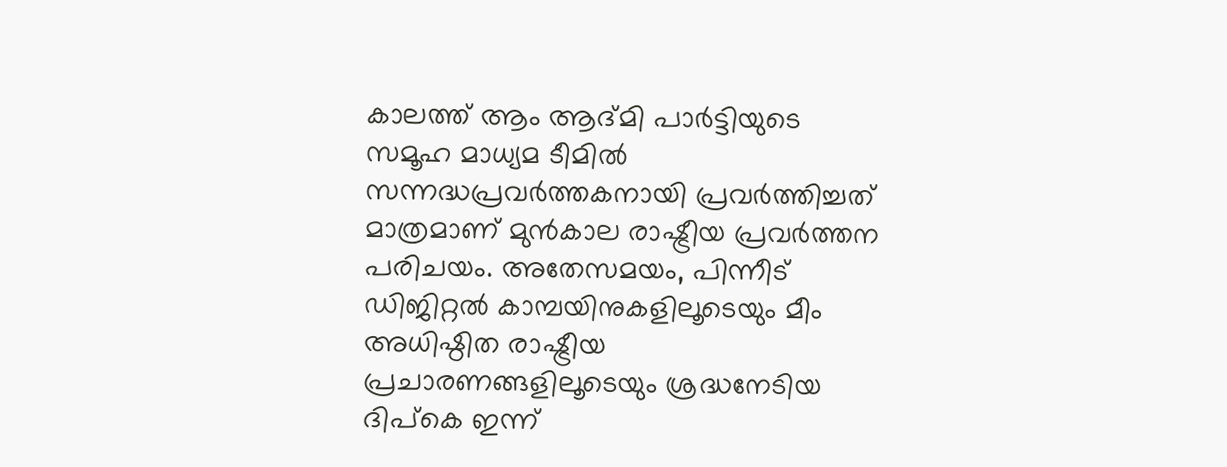കാലത്ത് ആം ആദ്മി പാർട്ടിയുടെ സമൂഹ മാധ്യമ ടീമിൽ സന്നദ്ധപ്രവർത്തകനായി പ്രവർത്തിച്ചത് മാത്രമാണ് മുൻകാല രാഷ്ട്രീയ പ്രവർത്തന പരിചയം. അതേസമയം, പിന്നീട് ഡിജിറ്റൽ കാമ്പയിനുകളിലൂടെയും മീം അധിഷ്ഠിത രാഷ്ട്രീയ പ്രചാരണങ്ങളിലൂടെയും ശ്രദ്ധനേടിയ ദിപ്കെ ഇന്ന്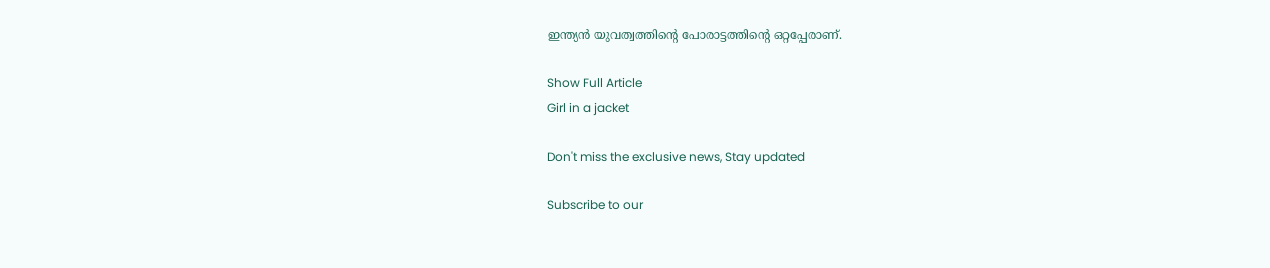ഇന്ത്യൻ യുവത്വത്തിന്റെ പോരാട്ടത്തിന്റെ ഒറ്റപ്പേരാണ്.

Show Full Article
Girl in a jacket

Don't miss the exclusive news, Stay updated

Subscribe to our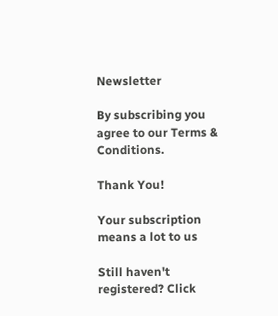Newsletter

By subscribing you agree to our Terms & Conditions.

Thank You!

Your subscription means a lot to us

Still haven't registered? Click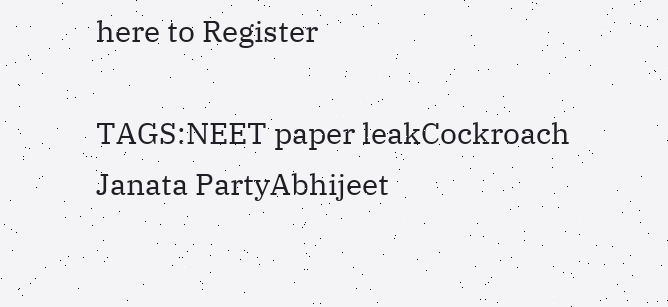here to Register

TAGS:NEET paper leakCockroach Janata PartyAbhijeet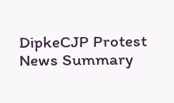DipkeCJP Protest
News Summary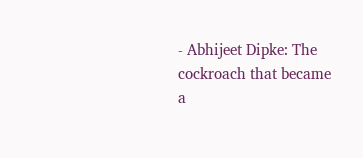- Abhijeet Dipke: The cockroach that became a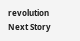revolution
Next Story